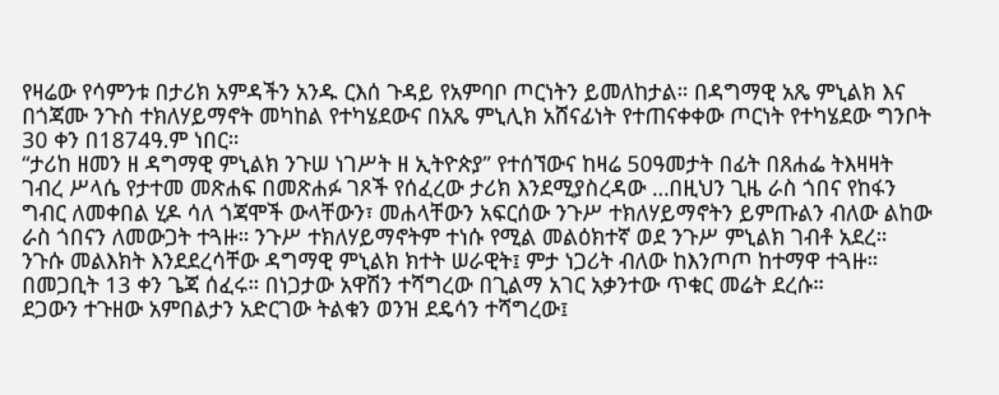የዛሬው የሳምንቱ በታሪክ አምዳችን አንዱ ርእሰ ጉዳይ የአምባቦ ጦርነትን ይመለከታል። በዳግማዊ አጼ ምኒልክ እና በጎጃሙ ንጉስ ተክለሃይማኖት መካከል የተካሄደውና በአጼ ምኒሊክ አሸናፊነት የተጠናቀቀው ጦርነት የተካሄደው ግንቦት 30 ቀን በ1874ዓ.ም ነበር።
“ታሪከ ዘመን ዘ ዳግማዊ ምኒልክ ንጉሠ ነገሥት ዘ ኢትዮጵያ” የተሰኘውና ከዛሬ 50ዓመታት በፊት በጸሐፌ ትእዛዛት ገብረ ሥላሴ የታተመ መጽሐፍ በመጽሐፉ ገጾች የሰፈረው ታሪክ እንደሚያስረዳው …በዚህን ጊዜ ራስ ጎበና የከፋን ግብር ለመቀበል ሂዶ ሳለ ጎጃሞች ውላቸውን፣ መሐላቸውን አፍርሰው ንጉሥ ተክለሃይማኖትን ይምጡልን ብለው ልከው ራስ ጎበናን ለመውጋት ተጓዙ። ንጉሥ ተክለሃይማኖትም ተነሱ የሚል መልዕክተኛ ወደ ንጉሥ ምኒልክ ገብቶ አደረ።
ንጉሱ መልእክት እንደደረሳቸው ዳግማዊ ምኒልክ ክተት ሠራዊት፤ ምታ ነጋሪት ብለው ከእንጦጦ ከተማዋ ተጓዙ። በመጋቢት 13 ቀን ጌጃ ሰፈሩ። በነጋታው አዋሽን ተሻግረው በጊልማ አገር አቃንተው ጥቁር መሬት ደረሱ።
ደጋውን ተጉዘው አምበልታን አድርገው ትልቁን ወንዝ ደዴሳን ተሻግረው፤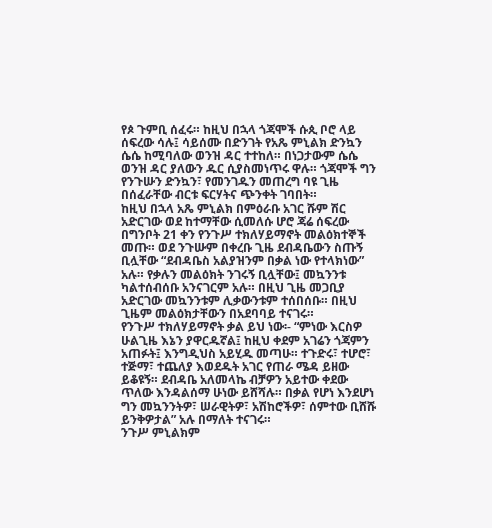የጶ ጉምቢ ሰፈሩ። ከዚህ በኋላ ጎጃሞች ሱጲ ቦሮ ላይ ሰፍረው ሳሉ፤ ሳይሰሙ በድንገት የአጼ ምኒልክ ድንኳን ሴሴ ከሚባለው ወንዝ ዳር ተተከለ። በነጋታውም ሴሴ ወንዝ ዳር ያለውን ዱር ሲያስመነጥሩ ዋሉ። ጎጃሞች ግን የንጉሡን ድንኳን፣ የመንገዱን መጠረግ ባዩ ጊዜ በሰፈራቸው ብርቱ ፍርሃትና ጭንቀት ገባበት።
ከዚህ በኋላ አጼ ምኒልክ በምዕራቡ አገር ሹም ሽር አድርገው ወደ ከተማቸው ሲመለሱ ሆሮ ጃሬ ሰፍረው በግንቦት 21 ቀን የንጉሥ ተክለሃይማኖት መልዕክተኞች መጡ። ወደ ንጉሡም በቀረቡ ጊዜ ደብዳቤውን ስጡኝ ቢሏቸው “ደብዳቤስ አልያዝንም በቃል ነው የተላክነው” አሉ። የቃሉን መልዕክት ንገሩኝ ቢሏቸው፤ መኳንንቱ ካልተሰብሰቡ አንናገርም አሉ። በዚህ ጊዜ መጋቢያ አድርገው መኳንንቱም ሊቃውንቱም ተሰበሰቡ። በዚህ ጊዜም መልዕክታቸውን በአደባባይ ተናገሩ።
የንጉሥ ተክለሃይማኖት ቃል ይህ ነው፡- “ምነው እርስዎ ሁልጊዜ እኔን ያዋርዱኛል፤ ከዚህ ቀደም አገሬን ጎጃምን አጠፉት፤ እንግዲህስ አይሂዱ መጣሁ። ተጉድሩ፣ ተሆሮ፣ ተጅማ፣ ተጨለያ እወደዱት አገር የጠራ ሜዳ ይዘው ይቆዩኝ። ደብዳቤ አለመላኬ ብቻዎን አይተው ቀደው ጥለው እንዳልሰማ ሁነው ይሸሻሉ። በቃል የሆነ እንደሆነ ግን መኳንንትዎ፣ ሠራዊትዎ፣ አሽከሮችዎ፣ ሰምተው ቢሸሹ ይንቅዎታል” አሉ በማለት ተናገሩ።
ንጉሥ ምኒልክም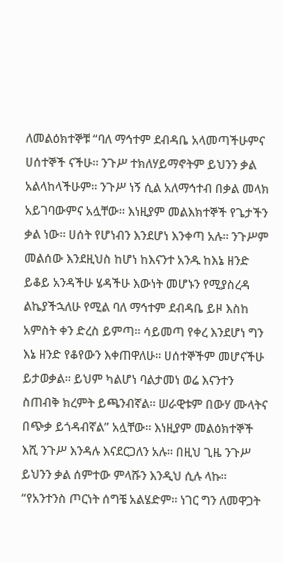ለመልዕክተኞቹ “ባለ ማኅተም ደብዳቤ አላመጣችሁምና ሀሰተኞች ናችሁ። ንጉሥ ተክለሃይማኖትም ይህንን ቃል አልላከላችሁም። ንጉሥ ነኝ ሲል አለማኅተብ በቃል መላክ አይገባውምና አሏቸው። እነዚያም መልእክተኞች የጌታችን ቃል ነው። ሀሰት የሆነብን እንደሆነ እንቀጣ አሉ። ንጉሥም መልሰው እንደዚህስ ከሆነ ከእናንተ አንዱ ከእኔ ዘንድ ይቆይ አንዳችሁ ሄዳችሁ እውነት መሆኑን የሚያስረዳ ልኬያችኋለሁ የሚል ባለ ማኅተም ደብዳቤ ይዞ እስከ አምስት ቀን ድረስ ይምጣ። ሳይመጣ የቀረ እንደሆነ ግን እኔ ዘንድ የቆየውን እቀጠዋለሁ። ሀሰተኞችም መሆናችሁ ይታወቃል። ይህም ካልሆነ ባልታመነ ወሬ እናንተን ስጠብቅ ክረምት ይጫንብኛል። ሠራዊቱም በውሃ ሙላትና በጭቃ ይጎዳብኛል” አሏቸው። እነዚያም መልዕክተኞች እሺ ንጉሥ እንዳሉ እናደርጋለን አሉ። በዚህ ጊዜ ንጉሥ ይህንን ቃል ሰምተው ምላሹን እንዲህ ሲሉ ላኩ።
“የአንተንስ ጦርነት ሰግቼ አልሄድም። ነገር ግን ለመዋጋት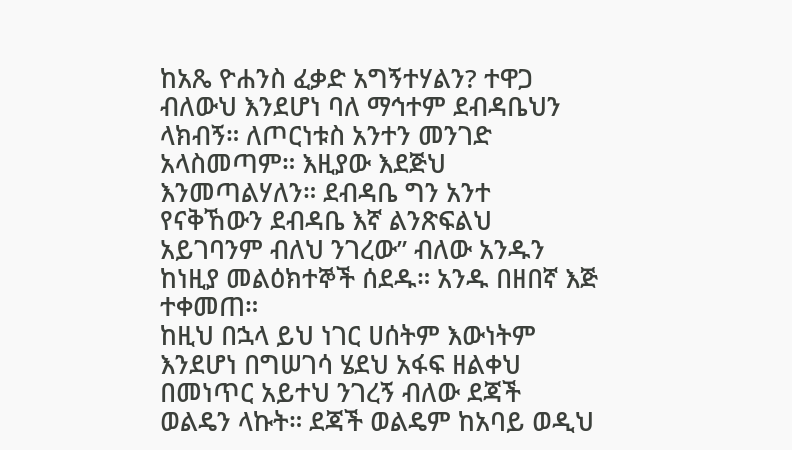ከአጼ ዮሐንስ ፈቃድ አግኝተሃልን? ተዋጋ ብለውህ እንደሆነ ባለ ማኅተም ደብዳቤህን ላክብኝ። ለጦርነቱስ አንተን መንገድ አላስመጣም። እዚያው እደጅህ እንመጣልሃለን። ደብዳቤ ግን አንተ የናቅኸውን ደብዳቤ እኛ ልንጽፍልህ አይገባንም ብለህ ንገረው” ብለው አንዱን ከነዚያ መልዕክተኞች ሰደዱ። አንዱ በዘበኛ እጅ ተቀመጠ።
ከዚህ በኋላ ይህ ነገር ሀሰትም እውነትም እንደሆነ በግሠገሳ ሄደህ አፋፍ ዘልቀህ በመነጥር አይተህ ንገረኝ ብለው ደጃች ወልዴን ላኩት። ደጃች ወልዴም ከአባይ ወዲህ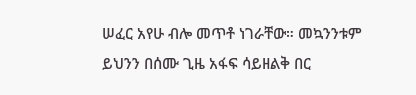ሠፈር አየሁ ብሎ መጥቶ ነገራቸው። መኳንንቱም ይህንን በሰሙ ጊዜ አፋፍ ሳይዘልቅ በር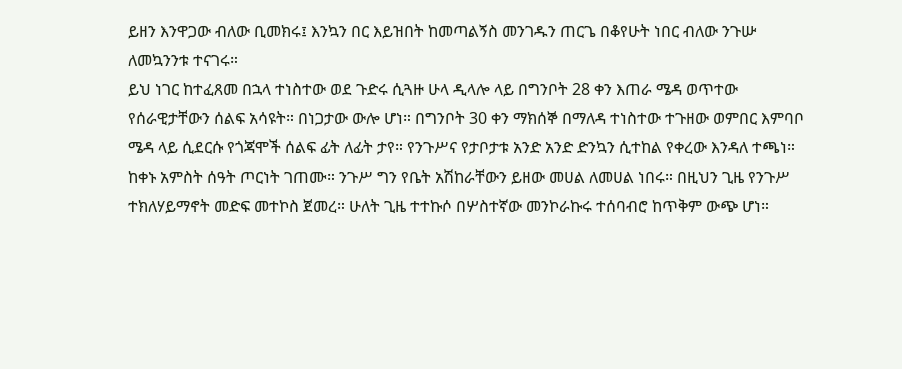ይዘን እንዋጋው ብለው ቢመክሩ፤ እንኳን በር እይዝበት ከመጣልኝስ መንገዱን ጠርጌ በቆየሁት ነበር ብለው ንጉሡ ለመኳንንቱ ተናገሩ።
ይህ ነገር ከተፈጸመ በኋላ ተነስተው ወደ ጉድሩ ሲጓዙ ሁላ ዲላሎ ላይ በግንቦት 28 ቀን እጠራ ሜዳ ወጥተው የሰራዊታቸውን ሰልፍ አሳዩት። በነጋታው ውሎ ሆነ። በግንቦት 30 ቀን ማክሰኞ በማለዳ ተነስተው ተጉዘው ወምበር እምባቦ ሜዳ ላይ ሲደርሱ የጎጃሞች ሰልፍ ፊት ለፊት ታየ። የንጉሥና የታቦታቱ አንድ አንድ ድንኳን ሲተከል የቀረው እንዳለ ተጫነ።
ከቀኑ አምስት ሰዓት ጦርነት ገጠሙ። ንጉሥ ግን የቤት አሽከራቸውን ይዘው መሀል ለመሀል ነበሩ። በዚህን ጊዜ የንጉሥ ተክለሃይማኖት መድፍ መተኮስ ጀመረ። ሁለት ጊዜ ተተኩሶ በሦስተኛው መንኮራኩሩ ተሰባብሮ ከጥቅም ውጭ ሆነ።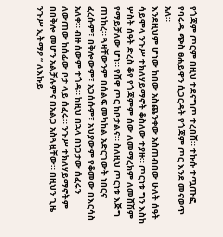የጎጃም ጦርም በዚህ ተደናግጦ ተረበሸ። ተኩሱ ተጧጡፎ የባሩዱ ጭስ ፀሐይዋን ሲጋርዳት የጎጃም ጦር እንደ መናወጥ አለ።
እንደዚህም ሆነው ከበው አስጨንቀው አስጠብበው ሁለት ሰዓት ሳይሞላ ንጉሥ ተክለሃይማኖት ቆስለው ተያዙ። ጦርነቱ ግን እስከ ሦስት ሰዓት ድረስ ቆየ የጎጃምም ሰው ለመማረክም ለመሸሽም የማይቻለው ሆነ። የሸዋ ጦር ከቦታልና። ስለዚህ ጦርነቱ እጅግ ጠነከረ። ጓዛቸውንም በሰልፍ መካከል አድርገውት ነበርና ፈረሱም፣ በቅሎውም፣ አጋሰሱም፣ አህያውም የቆመው በእርሳስ አለቀ። ብዙ ሰውም ተጎዳ። ከዚህ በኋላ በነጋታው ሰፈሩን ለውጠው ከሰፊው ቦታ ላይ ሰፈሩ። ንጉሥ ተክለሃይማኖትም በበቅሎ መሆን አልቻሉምና በአልጋ አስጓዟቸው። በዚህን ጊዜ ንጉሥ ኢትማዖ “ ለእኩይ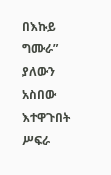በእኩይ ግሙራ” ያለውን አስበው እተዋጉበት ሥፍራ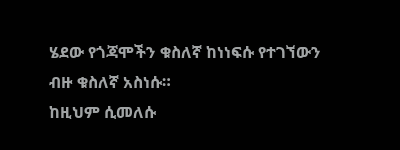ሄደው የጎጃሞችን ቁስለኛ ከነነፍሱ የተገኘውን ብዙ ቁስለኛ አስነሱ።
ከዚህም ሲመለሱ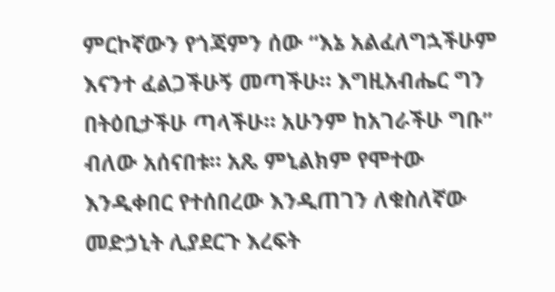ምርኮኛውን የጎጃምን ሰው “እኔ አልፈለግኋችሁም እናንተ ፈልጋችሁኝ መጣችሁ። እግዚአብሔር ግን በትዕቢታችሁ ጣላችሁ። አሁንም ከአገራችሁ ግቡ” ብለው አሰናበቱ። አጼ ምኒልክም የሞተው እንዲቀበር የተሰበረው እንዲጠገን ለቁስለኛው መድኃኒት ሊያደርጉ እረፍት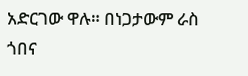አድርገው ዋሉ። በነጋታውም ራስ ጎበና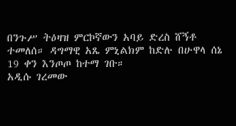በንጉሥ ትዕዛዝ ምርኮኛውን አባይ ድረስ ሸኝቶ ተመለሰ። ዳግማዊ አጼ ምኒልክም ከድሉ በሁዋላ ሰኔ 19 ቀን እንጦጦ ከተማ ገቡ።
አዲሱ ገረመው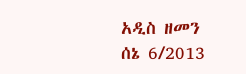አዲስ ዘመን ሰኔ 6/2013